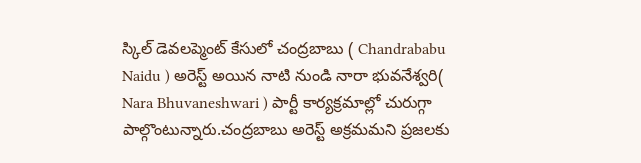స్కిల్ డెవలప్మెంట్ కేసులో చంద్రబాబు ( Chandrababu Naidu ) అరెస్ట్ అయిన నాటి నుండి నారా భువనేశ్వరి( Nara Bhuvaneshwari ) పార్టీ కార్యక్రమాల్లో చురుగ్గా పాల్గొంటున్నారు.చంద్రబాబు అరెస్ట్ అక్రమమని ప్రజలకు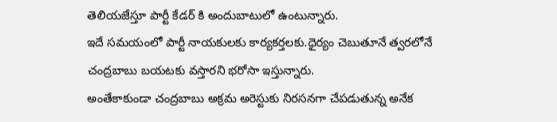తెలియజేస్తూ పార్టీ కేడర్ కి అందుబాటులో ఉంటున్నారు.
ఇదే సమయంలో పార్టీ నాయకులకు కార్యకర్తలకు.ధైర్యం చెబుతూనే త్వరలోనే చంద్రబాబు బయటకు వస్తారని భరోసా ఇస్తున్నారు.
అంతేకాకుండా చంద్రబాబు అక్రమ అరెస్టుకు నిరసనగా చేపడుతున్న అనేక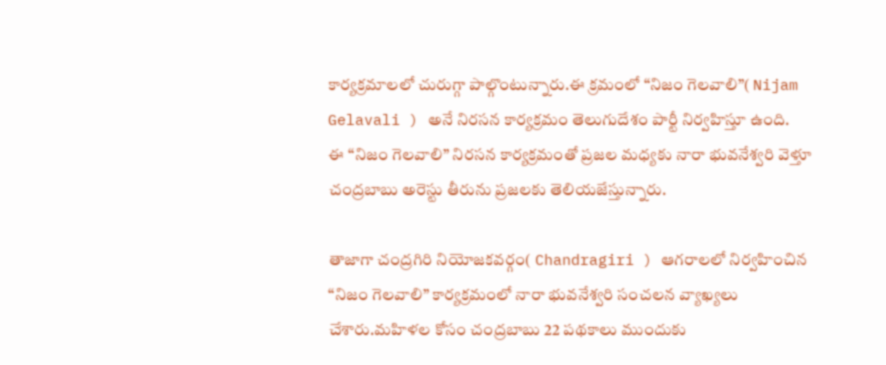కార్యక్రమాలలో చురుగ్గా పాల్గొంటున్నారు.ఈ క్రమంలో “నిజం గెలవాలి”( Nijam Gelavali ) అనే నిరసన కార్యక్రమం తెలుగుదేశం పార్టీ నిర్వహిస్తూ ఉంది.
ఈ “నిజం గెలవాలి” నిరసన కార్యక్రమంతో ప్రజల మధ్యకు నారా భువనేశ్వరి వెళ్తూ చంద్రబాబు అరెస్టు తీరును ప్రజలకు తెలియజేస్తున్నారు.

తాజాగా చంద్రగిరి నియోజకవర్గం( Chandragiri ) ఆగరాలలో నిర్వహించిన “నిజం గెలవాలి” కార్యక్రమంలో నారా భువనేశ్వరి సంచలన వ్యాఖ్యలు చేశారు.మహిళల కోసం చంద్రబాబు 22 పథకాలు ముందుకు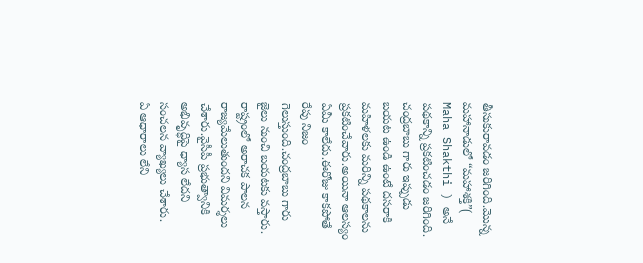తీసుకురావడం జరిగింది.మొన్న మహానాడులో “మహాశక్తి”( Maha Shakthi ) అనే పథకాన్ని ప్రకటించడం జరిగింది.
చంద్రబాబు గారు ఇప్పుడు బయట ఉండి ఉంటే దసరాకి మహిళలకు మరిన్ని పథకాలను ప్రకటించేవారు.అయినా ఆలస్యం ఏమీ కాలేదు.ఈరోజు కాకపోతే రేపు నిజం గెలుస్తుంది.చంద్రబాబు గారు జైలు నుంచి బయటకు వస్తారు.
రాష్ట్రంలో అరాచక పాలన రాజ్యమేలుతుందని విమర్శలు చేశారు.వైసీపీ ప్రభుత్వానికి అభివృద్ధిపై ధ్యాస లేదని సంచలన వ్యాఖ్యలు చేశారు.
ఏ ఆధారాలు లేని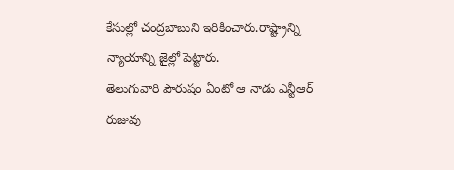కేసుల్లో చంద్రబాబుని ఇరికించారు.రాష్ట్రాన్ని న్యాయాన్ని జైల్లో పెట్టారు.
తెలుగువారి పౌరుషం ఏంటో ఆ నాడు ఎన్టీఆర్ రుజువు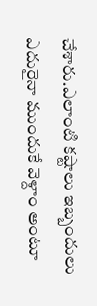చేశారు.ఎలాంటి కష్టాలు ఇబ్బందులు ఎదురైనా ముందుకే వెళ్దాం అంటూ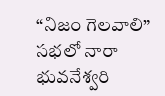“నిజం గెలవాలి” సభలో నారా భువనేశ్వరి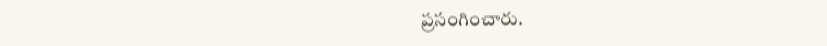ప్రసంగించారు.